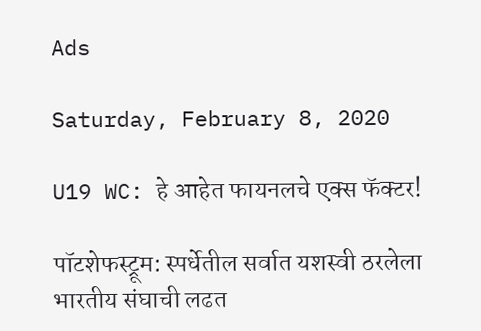Ads

Saturday, February 8, 2020

U19 WC: हे आहेत फायनलचे एक्स फॅक्टर!

पॉटशेफस्ट्रूम: स्पर्धेतील सर्वात यशस्वी ठरलेला भारतीय संघाची लढत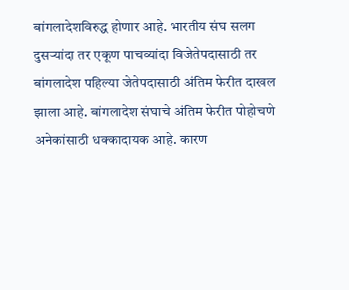बांगलादेशविरुद्ध होणार आहे. भारतीय संघ सलग दुसऱ्यांदा तर एकूण पाचव्यांदा विजेतेपदासाठी तर बांगलादेश पहिल्या जेतेपदासाठी अंतिम फेरीत दाखल झाला आहे. बांगलादेश संघाचे अंतिम फेरीत पोहोचणे अनेकांसाठी धक्कादायक आहे. कारण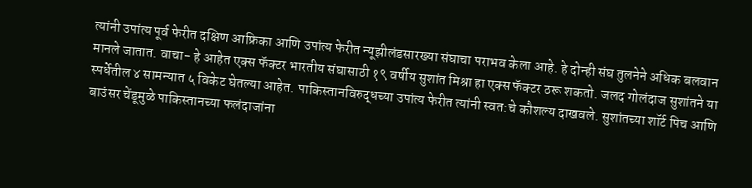त्यांनी उपांत्य पूर्व फेरीत दक्षिण आफ्रिका आणि उपांत्य फेरीत न्यूझीलंडसारख्या संघाचा पराभव केला आहे. हे दोन्ही संघ तुलनेने अधिक बलवान मानले जातात. वाचा- हे आहेत एक्स फॅक्टर भारतीय संघासाठी १९ वर्षीय सुशांत मिश्रा हा एक्स फॅक्टर ठरू शकतो. जलद गोलंदाज सुशांतने या स्पर्धेतील ४ सामन्यात ५ विकेट घेतल्या आहेत. पाकिस्तानविरुद्धच्या उपांत्य फेरीत त्यांनी स्वत:चे कौशल्य दाखवले. सुशांतच्या शॉर्ट पिच आणि बाउंसर चेंडूमुळे पाकिस्तानच्या फलंदाजांना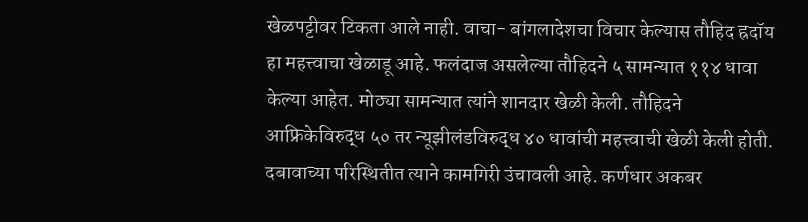खेळपट्टीवर टिकता आले नाही. वाचा- बांगलादेशचा विचार केल्यास तौहिद ह्रदॉय हा महत्त्वाचा खेळाडू आहे. फलंदाज असलेल्या तौहिदने ५ सामन्यात ११४ धावा केल्या आहेत. मोठ्या सामन्यात त्यांने शानदार खेळी केली. तौहिदने आफ्रिकेविरुद्ध ५० तर न्यूझीलंडविरुद्ध ४० धावांची महत्त्वाची खेळी केली होती. दबावाच्या परिस्थितीत त्याने कामगिरी उंचावली आहे. कर्णधार अकबर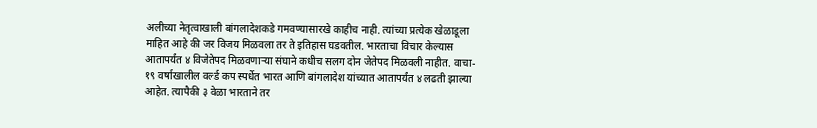अलीच्या नेतृत्वाखाली बांगलादेशकडे गमवण्यासारखे काहीच नाही. त्यांच्या प्रत्येक खेळाडूला माहित आहे की जर विजय मिळवला तर ते इतिहास घडवतील. भारताचा विचार केल्यास आतापर्यंत ४ विजेतेपद मिळवणाऱ्या संघाने कधीच सलग दोन जेतेपद मिळवली नाहीत. वाचा- १९ वर्षाखालील वर्ल्ड कप स्पर्धेत भारत आणि बांगलादेश यांच्यात आतापर्यंत ४ लढती झाल्या आहेत. त्यापैकी ३ वेळा भारताने तर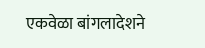एकवेळा बांगलादेशने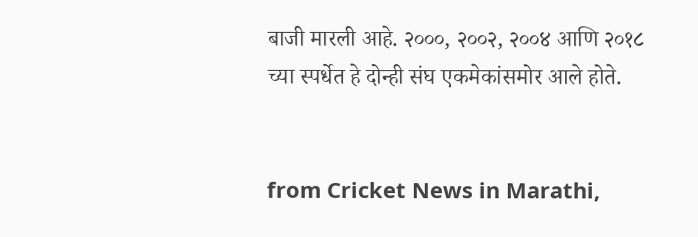बाजी मारली आहे. २०००, २००२, २००४ आणि २०१८ च्या स्पर्धेत हे दोन्ही संघ एकमेकांसमोर आले होते.


from Cricket News in Marathi,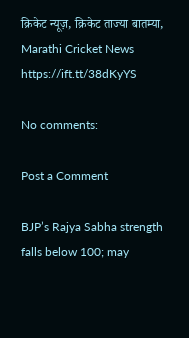क्रिकेट न्यूज़, क्रिकेट ताज्या बातम्या, Marathi Cricket News https://ift.tt/38dKyYS

No comments:

Post a Comment

BJP’s Rajya Sabha strength falls below 100; may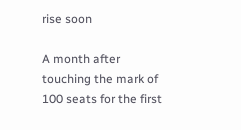rise soon

A month after touching the mark of 100 seats for the first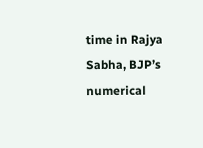time in Rajya Sabha, BJP’s numerical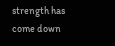strength has come down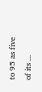to 95 as five of its ...